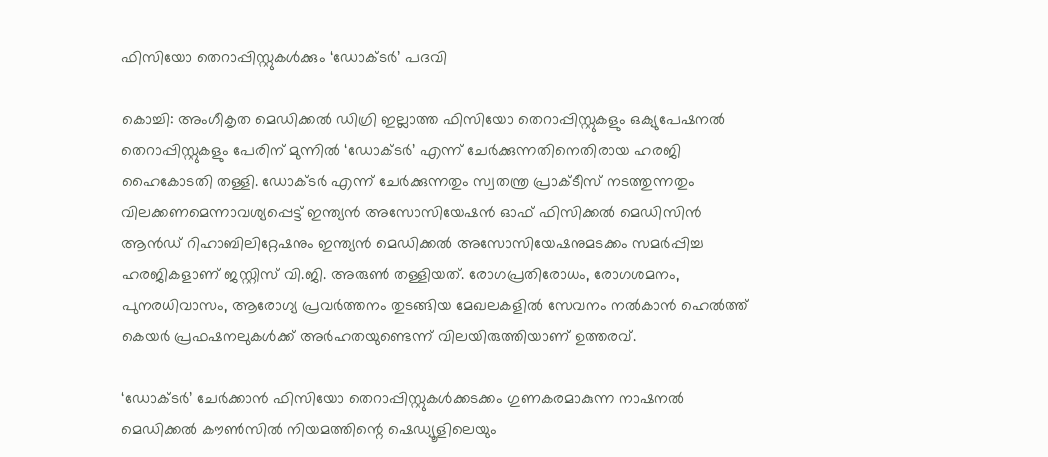ഫിസിയോ തെറാപ്പിസ്റ്റുകൾക്കും ‘ഡോക്ടർ’ പദവി

കൊച്ചി: അംഗീകൃത മെഡിക്കൽ ഡിഗ്രി ഇല്ലാത്ത ഫിസിയോ തെറാപ്പിസ്റ്റുകളും ഒക്യുപേഷനൽ തെറാപ്പിസ്റ്റുകളും പേരിന് മുന്നിൽ ‘ഡോക്ടർ’ എന്ന് ചേർക്കുന്നതിനെതിരായ ഹരജി ഹൈകോടതി തള്ളി. ഡോക്ടർ എന്ന് ചേർക്കുന്നതും സ്വതന്ത്ര പ്രാക്ടീസ് നടത്തുന്നതും വിലക്കണമെന്നാവശ്യപ്പെട്ട് ഇന്ത്യൻ അസോസിയേഷൻ ഓഫ് ഫിസിക്കൽ മെഡിസിൻ ആൻഡ് റിഹാബിലിറ്റേഷനും ഇന്ത്യൻ മെഡിക്കൽ അസോസിയേഷനുമടക്കം സമർപ്പിച്ച ഹരജികളാണ് ജസ്റ്റിസ് വി.ജി. അരുൺ തള്ളിയത്. രോഗപ്രതിരോധം, രോഗശമനം, പുനരധിവാസം, ആരോഗ്യ പ്രവർത്തനം തുടങ്ങിയ മേഖലകളിൽ സേവനം നൽകാൻ ഹെൽത്ത് കെയർ പ്രഫഷനലുകൾക്ക് അർഹതയുണ്ടെന്ന് വിലയിരുത്തിയാണ് ഉത്തരവ്.

‘ഡോക്ടർ’ ചേർക്കാൻ ഫിസിയോ തെറാപ്പിസ്റ്റുകൾക്കടക്കം ഗുണകരമാകുന്ന നാഷനൽ മെഡിക്കൽ കൗൺസിൽ നിയമത്തിന്റെ ഷെഡ്യൂളിലെയും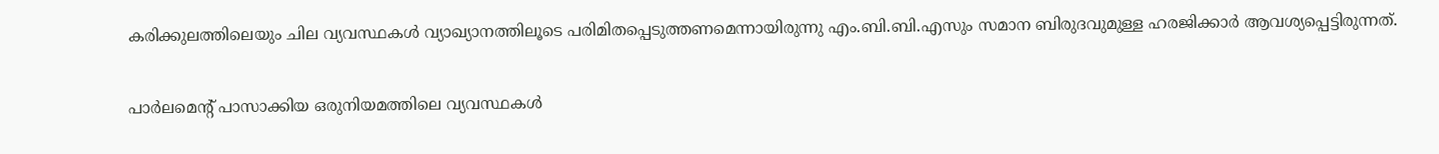കരിക്കുലത്തിലെയും ചില വ്യവസ്ഥകൾ വ്യാഖ്യാനത്തിലൂടെ പരിമിതപ്പെടുത്തണമെന്നായിരുന്നു എം.ബി.ബി.എസും സമാന ബിരുദവുമുള്ള ഹരജിക്കാർ ആവശ്യപ്പെട്ടിരുന്നത്.

പാർലമെന്റ് പാസാക്കിയ ഒരുനിയമത്തിലെ വ്യവസ്ഥകൾ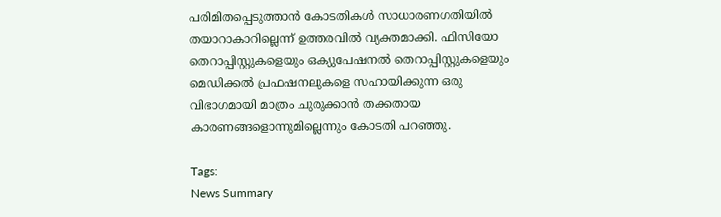പരിമിതപ്പെടുത്താൻ കോടതികൾ സാധാരണഗതിയിൽ തയാറാകാറില്ലെന്ന് ഉത്തരവിൽ വ്യക്തമാക്കി. ഫിസിയോ തെറാപ്പിസ്റ്റുകളെയും ഒക്യുപേഷനൽ തെറാപ്പിസ്റ്റുകളെയും മെഡിക്കൽ പ്രഫഷനലുകളെ സഹായിക്കുന്ന ഒരു വിഭാഗമായി മാത്രം ചുരുക്കാൻ തക്കതായ കാരണങ്ങളൊന്നുമില്ലെന്നും കോടതി പറഞ്ഞു.

Tags:
News Summary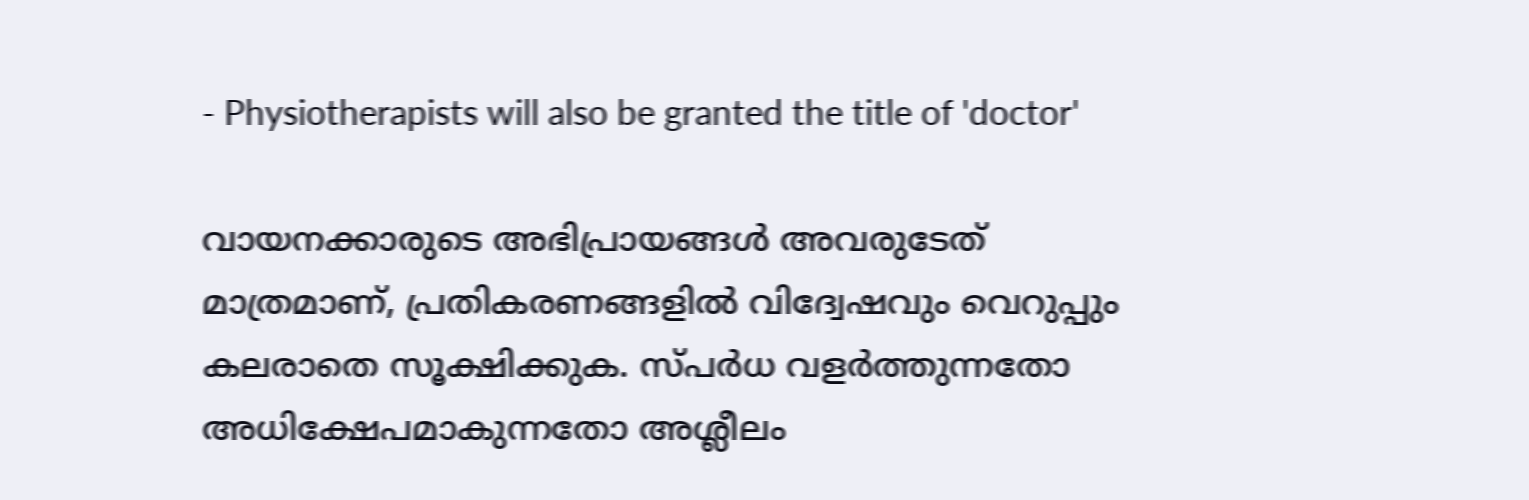- Physiotherapists will also be granted the title of 'doctor'

വായനക്കാരുടെ അഭിപ്രായങ്ങള്‍ അവരുടേത് മാത്രമാണ്, പ്രതികരണങ്ങളിൽ വിദ്വേഷവും വെറുപ്പും കലരാതെ സൂക്ഷിക്കുക. സ്പർധ വളർത്തുന്നതോ അധിക്ഷേപമാകുന്നതോ അശ്ലീലം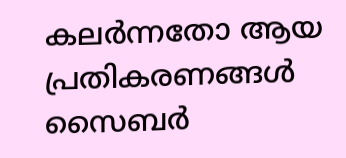കലർന്നതോ ആയ പ്രതികരണങ്ങൾ സൈബർ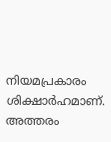നിയമപ്രകാരം ശിക്ഷാർഹമാണ്. അത്തരം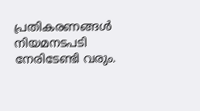പ്രതികരണങ്ങൾ നിയമനടപടി നേരിടേണ്ടി വരും.